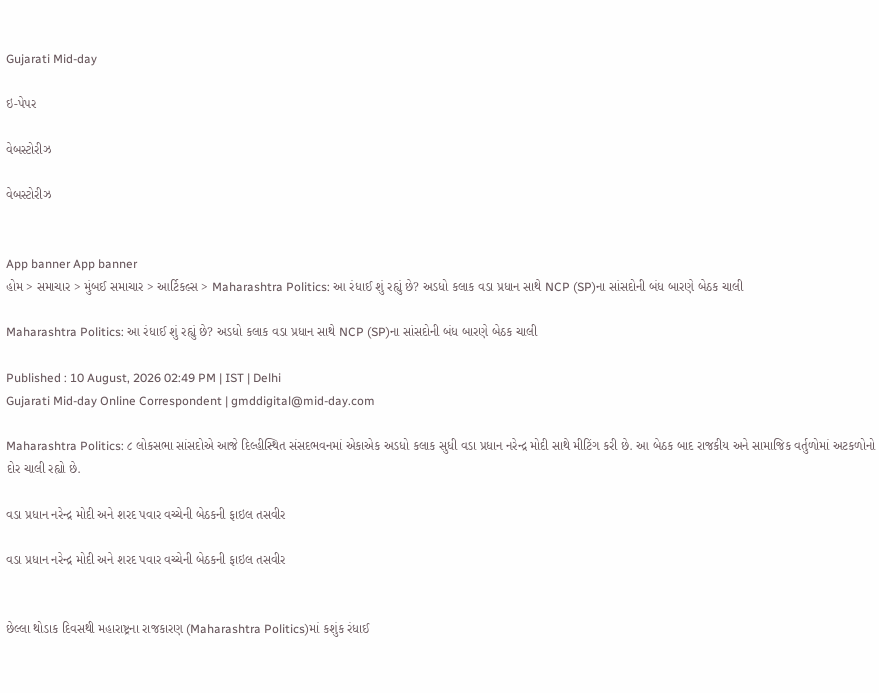Gujarati Mid-day

ઇ-પેપર

વેબસ્ટોરીઝ

વેબસ્ટોરીઝ


App banner App banner
હોમ > સમાચાર > મુંબઈ સમાચાર > આર્ટિકલ્સ > Maharashtra Politics: આ રંધાઈ શું રહ્યું છે? અડધો કલાક વડા પ્રધાન સાથે NCP (SP)ના સાંસદોની બંધ બારણે બેઠક ચાલી

Maharashtra Politics: આ રંધાઈ શું રહ્યું છે? અડધો કલાક વડા પ્રધાન સાથે NCP (SP)ના સાંસદોની બંધ બારણે બેઠક ચાલી

Published : 10 August, 2026 02:49 PM | IST | Delhi
Gujarati Mid-day Online Correspondent | gmddigital@mid-day.com

Maharashtra Politics: ૮ લોકસભા સાંસદોએ આજે દિલ્હીસ્થિત સંસદભવનમાં એકાએક અડધો કલાક સુધી વડા પ્રધાન નરેન્દ્ર મોદી સાથે મીટિંગ કરી છે. આ બેઠક બાદ રાજકીય અને સામાજિક વર્તુળોમાં અટકળોનો દોર ચાલી રહ્યો છે.

વડા પ્રધાન નરેન્દ્ર મોદી અને શરદ પવાર વચ્ચેની બેઠકની ફાઇલ તસવીર

વડા પ્રધાન નરેન્દ્ર મોદી અને શરદ પવાર વચ્ચેની બેઠકની ફાઇલ તસવીર


છેલ્લા થોડાક દિવસથી મહારાષ્ટ્રના રાજકારણ (Maharashtra Politics)માં કશુંક રંધાઈ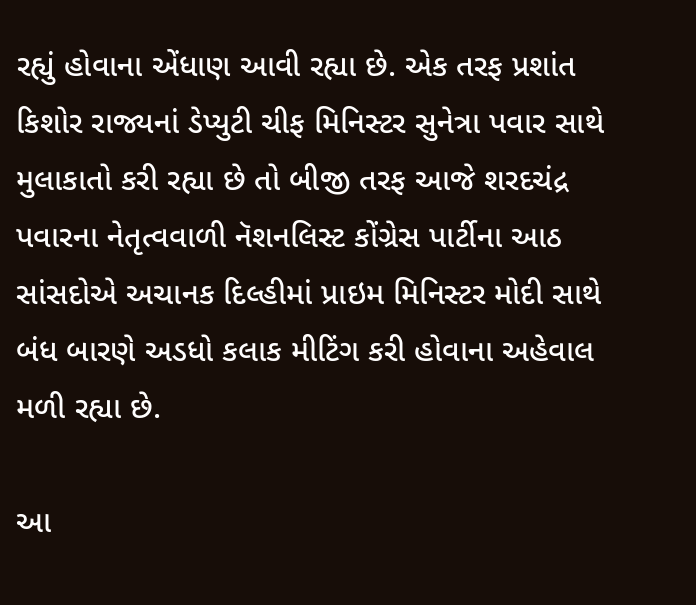રહ્યું હોવાના એંધાણ આવી રહ્યા છે. એક તરફ પ્રશાંત કિશોર રાજ્યનાં ડેપ્યુટી ચીફ મિનિસ્ટર સુનેત્રા પવાર સાથે મુલાકાતો કરી રહ્યા છે તો બીજી તરફ આજે શરદચંદ્ર પવારના નેતૃત્વવાળી નૅશનલિસ્ટ કોંગ્રેસ પાર્ટીના આઠ સાંસદોએ અચાનક દિલ્હીમાં પ્રાઇમ મિનિસ્ટર મોદી સાથે બંધ બારણે અડધો કલાક મીટિંગ કરી હોવાના અહેવાલ મળી રહ્યા છે.

આ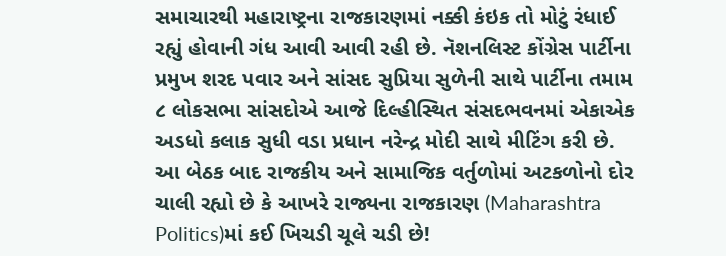સમાચારથી મહારાષ્ટ્રના રાજકારણમાં નક્કી કંઇક તો મોટું રંધાઈ રહ્યું હોવાની ગંધ આવી આવી રહી છે. નૅશનલિસ્ટ કોંગ્રેસ પાર્ટીના પ્રમુખ શરદ પવાર અને સાંસદ સુપ્રિયા સુળેની સાથે પાર્ટીના તમામ ૮ લોકસભા સાંસદોએ આજે દિલ્હીસ્થિત સંસદભવનમાં એકાએક અડધો કલાક સુધી વડા પ્રધાન નરેન્દ્ર મોદી સાથે મીટિંગ કરી છે. આ બેઠક બાદ રાજકીય અને સામાજિક વર્તુળોમાં અટકળોનો દોર ચાલી રહ્યો છે કે આખરે રાજ્યના રાજકારણ (Maharashtra Politics)માં કઈ ખિચડી ચૂલે ચડી છે!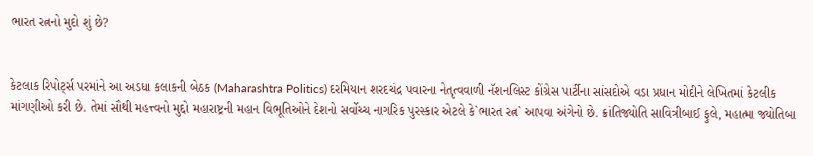ભારત રત્નનો મુદો શું છે?


કેટલાક રિપોર્ટ્સ પરમાંને આ અડધા કલાકની બેઠક (Maharashtra Politics) દરમિયાન શરદચંદ્ર પવારના નેતૃત્વવાળી નૅશનલિસ્ટ કોંગ્રેસ પાર્ટીના સાંસદોએ વડા પ્રધાન મોદીને લેખિતમાં કેટલીક માંગણીઓ કરી છે. તેમાં સૌથી મહત્ત્વનો મુદ્દો મહારાષ્ટ્રની મહાન વિભૂતિઓને દેશનો સર્વોચ્ચ નાગરિક પુરસ્કાર એટલે કે`ભારત રત્ન` આપવા અંગેનો છે. ક્રાંતિજ્યોતિ સાવિત્રીબાઈ ફુલે, મહાત્મા જ્યોતિબા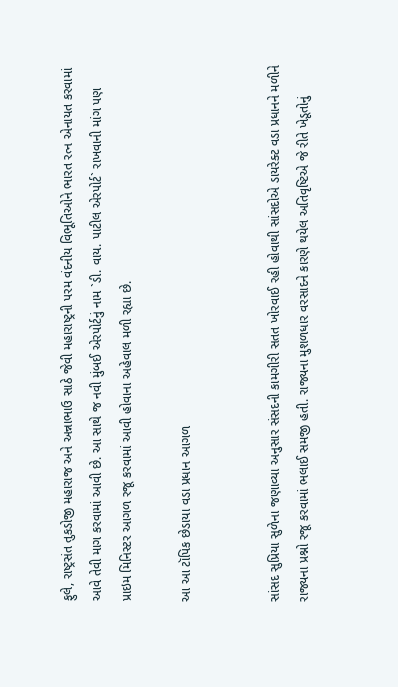ફુલે, રાષ્ટ્રસંત તુકડોજી મહારાજ અને અન્નાભાઉ સાઠે જેવી મહારાષ્ટ્રની પરમ વંદનીય વિભૂતિઓને ભારત રત્ન એનાયત કરવામાં આવે તેવી માગ કરવામાં આવી છે. આ સાથે જ નવી મુંબઈ એરપોર્ટનું નામ `ડી. વાય. પાટીલ એરપોર્ટ` રાખવાની માંગ પણ પ્રાઇમ મિનિસ્ટર આગળ રજૂ કરવામાં આવી હોવાના અહેવાલ મળી રહ્યા છે.

આ આ ટૉપિક છેડાયા વડા પ્રધાન આગળ


સાંસદ સુપ્રિયા સુળેના જણાવ્યા અનુસાર સંસદની કામગીરી સતત ખોરવાઈ રહી હોવાથી સાંસદોએ ડાયરેક્ટ વડા પ્રધાનને મળીને રાજ્યના પ્રશ્નો રજૂ કરવામાં ભલાઈ સમજી હતી. રાજ્યના મુશળધાર વરસાદને કારણે થયેલ અતિવૃષ્ટિએ જે રીતે ખેડૂતોનું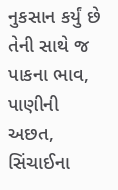નુકસાન કર્યું છે તેની સાથે જ પાકના ભાવ, પાણીની અછત, સિંચાઈના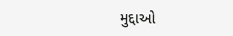મુદ્દાઓ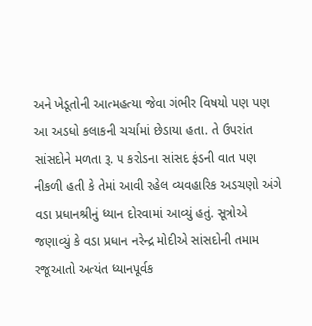અને ખેડૂતોની આત્મહત્યા જેવા ગંભીર વિષયો પણ પણ આ અડધો કલાકની ચર્ચામાં છેડાયા હતા. તે ઉપરાંત સાંસદોને મળતા રૂ. ૫ કરોડના સાંસદ ફંડની વાત પણ નીકળી હતી કે તેમાં આવી રહેલ વ્યવહારિક અડચણો અંગે વડા પ્રધાનશ્રીનું ધ્યાન દોરવામાં આવ્યું હતું. સૂત્રોએ જણાવ્યું કે વડા પ્રધાન નરેન્દ્ર મોદીએ સાંસદોની તમામ રજૂઆતો અત્યંત ધ્યાનપૂર્વક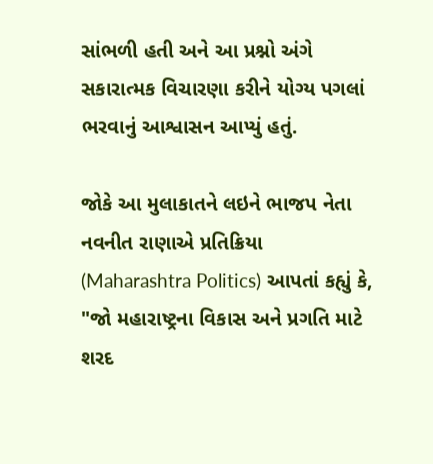સાંભળી હતી અને આ પ્રશ્નો અંગે સકારાત્મક વિચારણા કરીને યોગ્ય પગલાં ભરવાનું આશ્વાસન આપ્યું હતું.

જોકે આ મુલાકાતને લઇને ભાજપ નેતા નવનીત રાણાએ પ્રતિક્રિયા (Maharashtra Politics) આપતાં કહ્યું કે, "જો મહારાષ્ટ્રના વિકાસ અને પ્રગતિ માટે શરદ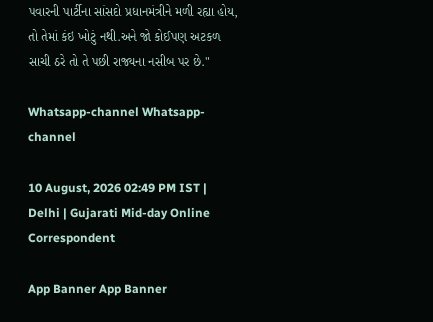પવારની પાર્ટીના સાંસદો પ્રધાનમંત્રીને મળી રહ્યા હોય, તો તેમાં કંઇ ખોટું નથી.અને જો કોઈપણ અટકળ સાચી ઠરે તો તે પછી રાજ્યના નસીબ પર છે."

Whatsapp-channel Whatsapp-channel

10 August, 2026 02:49 PM IST | Delhi | Gujarati Mid-day Online Correspondent

App Banner App Banner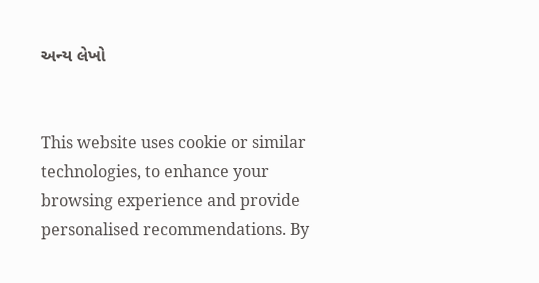અન્ય લેખો


This website uses cookie or similar technologies, to enhance your browsing experience and provide personalised recommendations. By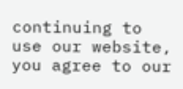continuing to use our website, you agree to our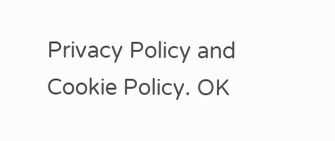Privacy Policy and Cookie Policy. OK